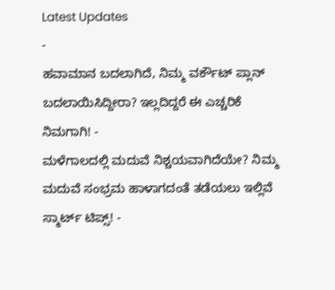Latest Updates
-
ಹವಾಮಾನ ಬದಲಾಗಿದೆ, ನಿಮ್ಮ ವರ್ಕೌಟ್ ಪ್ಲಾನ್ ಬದಲಾಯಿಸಿದ್ದೀರಾ? ಇಲ್ಲದಿದ್ದರೆ ಈ ಎಚ್ಚರಿಕೆ ನಿಮಗಾಗಿ! -
ಮಳೆಗಾಲದಲ್ಲಿ ಮದುವೆ ನಿಶ್ಚಯವಾಗಿದೆಯೇ? ನಿಮ್ಮ ಮದುವೆ ಸಂಭ್ರಮ ಹಾಳಾಗದಂತೆ ತಡೆಯಲು ಇಲ್ಲಿವೆ ಸ್ಮಾರ್ಟ್ ಟಿಪ್ಸ್! -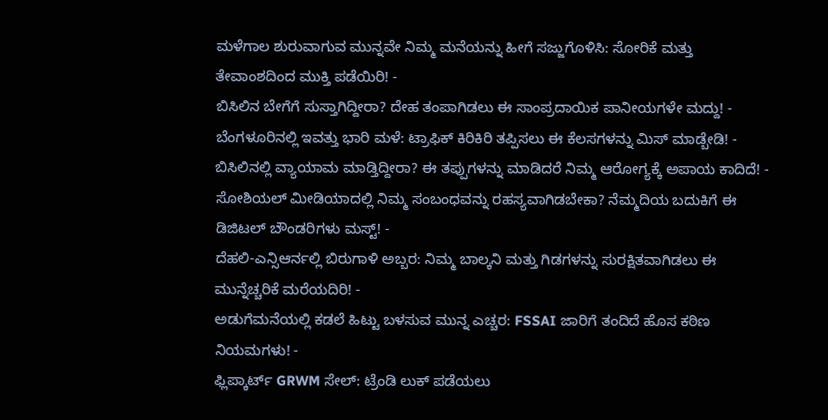ಮಳೆಗಾಲ ಶುರುವಾಗುವ ಮುನ್ನವೇ ನಿಮ್ಮ ಮನೆಯನ್ನು ಹೀಗೆ ಸಜ್ಜುಗೊಳಿಸಿ: ಸೋರಿಕೆ ಮತ್ತು ತೇವಾಂಶದಿಂದ ಮುಕ್ತಿ ಪಡೆಯಿರಿ! -
ಬಿಸಿಲಿನ ಬೇಗೆಗೆ ಸುಸ್ತಾಗಿದ್ದೀರಾ? ದೇಹ ತಂಪಾಗಿಡಲು ಈ ಸಾಂಪ್ರದಾಯಿಕ ಪಾನೀಯಗಳೇ ಮದ್ದು! -
ಬೆಂಗಳೂರಿನಲ್ಲಿ ಇವತ್ತು ಭಾರಿ ಮಳೆ: ಟ್ರಾಫಿಕ್ ಕಿರಿಕಿರಿ ತಪ್ಪಿಸಲು ಈ ಕೆಲಸಗಳನ್ನು ಮಿಸ್ ಮಾಡ್ಬೇಡಿ! -
ಬಿಸಿಲಿನಲ್ಲಿ ವ್ಯಾಯಾಮ ಮಾಡ್ತಿದ್ದೀರಾ? ಈ ತಪ್ಪುಗಳನ್ನು ಮಾಡಿದರೆ ನಿಮ್ಮ ಆರೋಗ್ಯಕ್ಕೆ ಅಪಾಯ ಕಾದಿದೆ! -
ಸೋಶಿಯಲ್ ಮೀಡಿಯಾದಲ್ಲಿ ನಿಮ್ಮ ಸಂಬಂಧವನ್ನು ರಹಸ್ಯವಾಗಿಡಬೇಕಾ? ನೆಮ್ಮದಿಯ ಬದುಕಿಗೆ ಈ ಡಿಜಿಟಲ್ ಬೌಂಡರಿಗಳು ಮಸ್ಟ್! -
ದೆಹಲಿ-ಎನ್ಸಿಆರ್ನಲ್ಲಿ ಬಿರುಗಾಳಿ ಅಬ್ಬರ: ನಿಮ್ಮ ಬಾಲ್ಕನಿ ಮತ್ತು ಗಿಡಗಳನ್ನು ಸುರಕ್ಷಿತವಾಗಿಡಲು ಈ ಮುನ್ನೆಚ್ಚರಿಕೆ ಮರೆಯದಿರಿ! -
ಅಡುಗೆಮನೆಯಲ್ಲಿ ಕಡಲೆ ಹಿಟ್ಟು ಬಳಸುವ ಮುನ್ನ ಎಚ್ಚರ: FSSAI ಜಾರಿಗೆ ತಂದಿದೆ ಹೊಸ ಕಠಿಣ ನಿಯಮಗಳು! -
ಫ್ಲಿಪ್ಕಾರ್ಟ್ GRWM ಸೇಲ್: ಟ್ರೆಂಡಿ ಲುಕ್ ಪಡೆಯಲು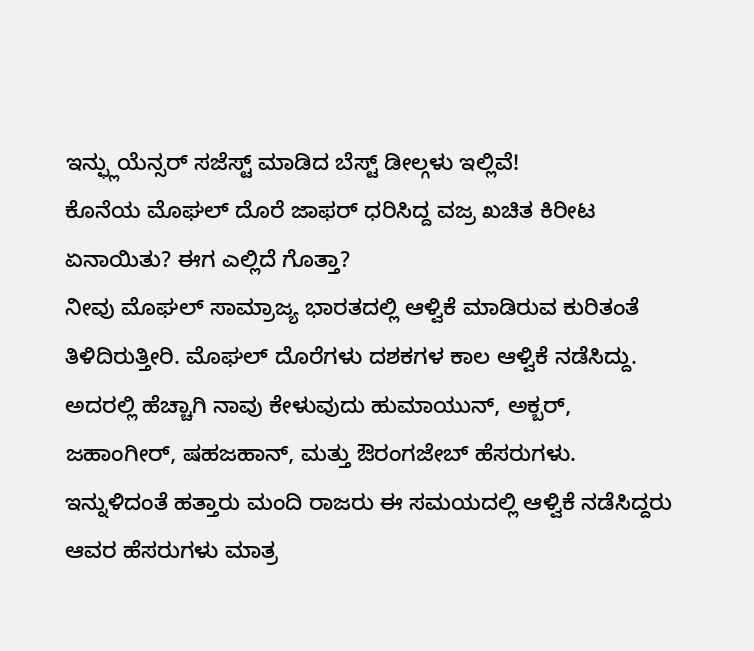ಇನ್ಫ್ಲುಯೆನ್ಸರ್ ಸಜೆಸ್ಟ್ ಮಾಡಿದ ಬೆಸ್ಟ್ ಡೀಲ್ಗಳು ಇಲ್ಲಿವೆ!
ಕೊನೆಯ ಮೊಘಲ್ ದೊರೆ ಜಾಫರ್ ಧರಿಸಿದ್ದ ವಜ್ರ ಖಚಿತ ಕಿರೀಟ ಏನಾಯಿತು? ಈಗ ಎಲ್ಲಿದೆ ಗೊತ್ತಾ?
ನೀವು ಮೊಘಲ್ ಸಾಮ್ರಾಜ್ಯ ಭಾರತದಲ್ಲಿ ಆಳ್ವಿಕೆ ಮಾಡಿರುವ ಕುರಿತಂತೆ ತಿಳಿದಿರುತ್ತೀರಿ. ಮೊಘಲ್ ದೊರೆಗಳು ದಶಕಗಳ ಕಾಲ ಆಳ್ವಿಕೆ ನಡೆಸಿದ್ದು. ಅದರಲ್ಲಿ ಹೆಚ್ಚಾಗಿ ನಾವು ಕೇಳುವುದು ಹುಮಾಯುನ್, ಅಕ್ಬರ್, ಜಹಾಂಗೀರ್, ಷಹಜಹಾನ್, ಮತ್ತು ಔರಂಗಜೇಬ್ ಹೆಸರುಗಳು. ಇನ್ನುಳಿದಂತೆ ಹತ್ತಾರು ಮಂದಿ ರಾಜರು ಈ ಸಮಯದಲ್ಲಿ ಆಳ್ವಿಕೆ ನಡೆಸಿದ್ದರು ಆವರ ಹೆಸರುಗಳು ಮಾತ್ರ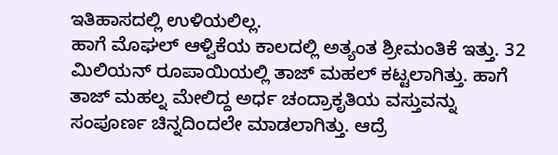ಇತಿಹಾಸದಲ್ಲಿ ಉಳಿಯಲಿಲ್ಲ.
ಹಾಗೆ ಮೊಘಲ್ ಆಳ್ವಿಕೆಯ ಕಾಲದಲ್ಲಿ ಅತ್ಯಂತ ಶ್ರೀಮಂತಿಕೆ ಇತ್ತು. 32 ಮಿಲಿಯನ್ ರೂಪಾಯಿಯಲ್ಲಿ ತಾಜ್ ಮಹಲ್ ಕಟ್ಟಲಾಗಿತ್ತು. ಹಾಗೆ ತಾಜ್ ಮಹಲ್ನ ಮೇಲಿದ್ದ ಅರ್ಧ ಚಂದ್ರಾಕೃತಿಯ ವಸ್ತುವನ್ನು ಸಂಪೂರ್ಣ ಚಿನ್ನದಿಂದಲೇ ಮಾಡಲಾಗಿತ್ತು. ಆದ್ರೆ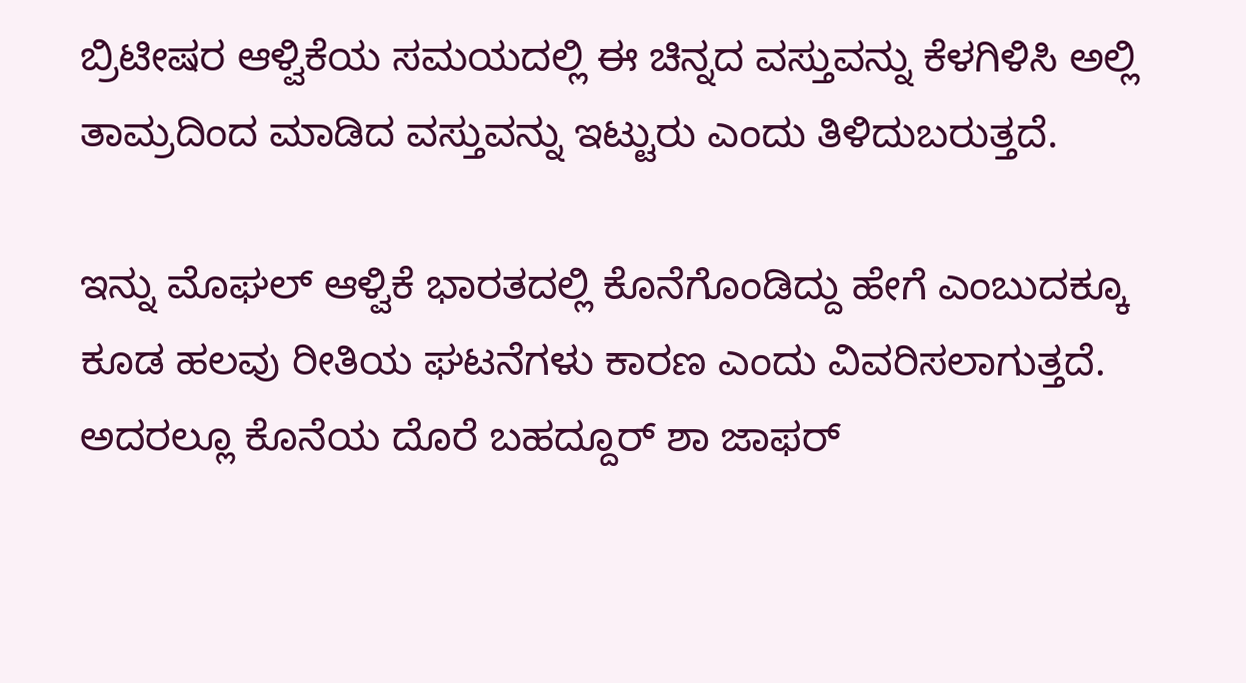ಬ್ರಿಟೀಷರ ಆಳ್ವಿಕೆಯ ಸಮಯದಲ್ಲಿ ಈ ಚಿನ್ನದ ವಸ್ತುವನ್ನು ಕೆಳಗಿಳಿಸಿ ಅಲ್ಲಿ ತಾಮ್ರದಿಂದ ಮಾಡಿದ ವಸ್ತುವನ್ನು ಇಟ್ಟುರು ಎಂದು ತಿಳಿದುಬರುತ್ತದೆ.

ಇನ್ನು ಮೊಘಲ್ ಆಳ್ವಿಕೆ ಭಾರತದಲ್ಲಿ ಕೊನೆಗೊಂಡಿದ್ದು ಹೇಗೆ ಎಂಬುದಕ್ಕೂ ಕೂಡ ಹಲವು ರೀತಿಯ ಘಟನೆಗಳು ಕಾರಣ ಎಂದು ವಿವರಿಸಲಾಗುತ್ತದೆ. ಅದರಲ್ಲೂ ಕೊನೆಯ ದೊರೆ ಬಹದ್ದೂರ್ ಶಾ ಜಾಫರ್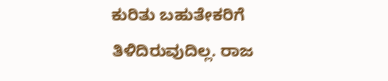ಕುರಿತು ಬಹುತೇಕರಿಗೆ ತಿಳಿದಿರುವುದಿಲ್ಲ. ರಾಜ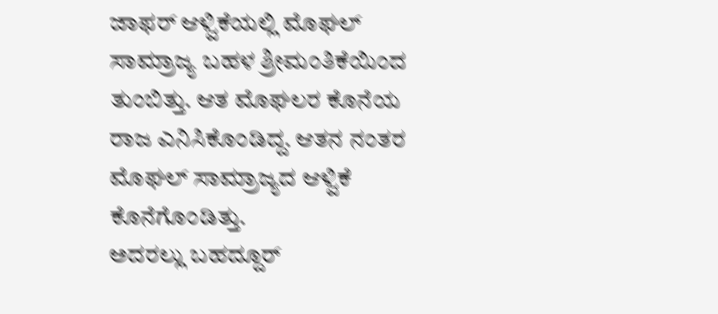ಜಾಫರ್ ಆಳ್ವಿಕೆಯಲ್ಲಿ ಮೊಘಲ್ ಸಾಮ್ರಾಜ್ಯ ಬಹಳ ಶ್ರೀಮಂತಿಕೆಯಿಂದ ತುಂಬಿತ್ತು. ಆತ ಮೊಘಲರ ಕೊನೆಯ ರಾಜ ಎನಿಸಿಕೊಂಡಿದ್ದ. ಆತನ ನಂತರ ಮೊಘಲ್ ಸಾಮ್ರಾಜ್ಯದ ಆಳ್ವಿಕೆ ಕೊನೆಗೊಂಡಿತ್ತು.
ಅದರಲ್ಲು ಬಹದ್ದೂರ್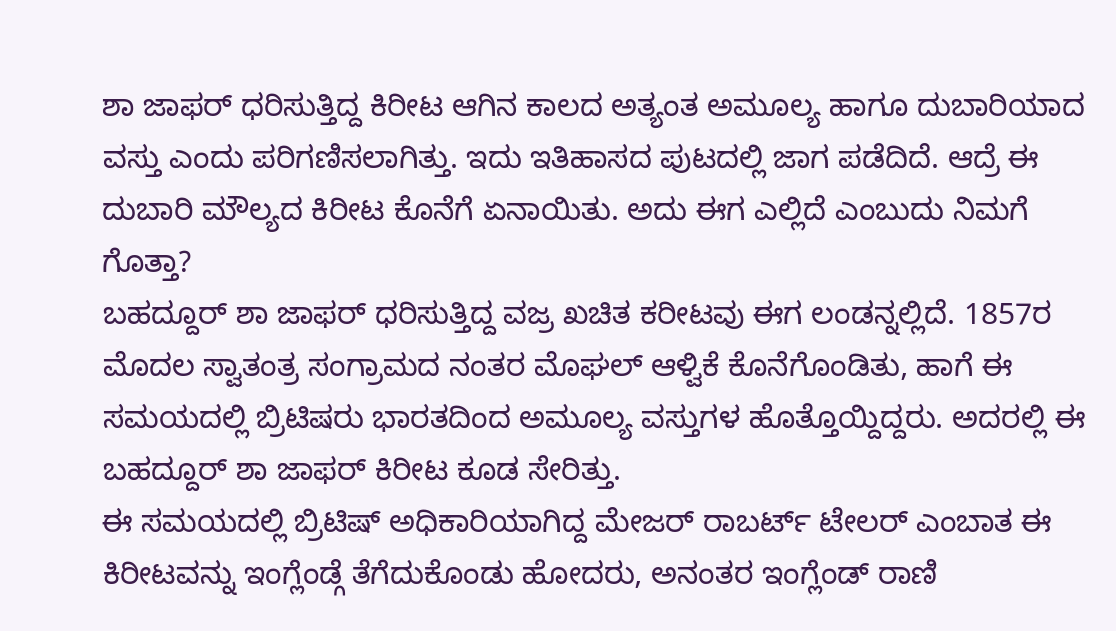ಶಾ ಜಾಫರ್ ಧರಿಸುತ್ತಿದ್ದ ಕಿರೀಟ ಆಗಿನ ಕಾಲದ ಅತ್ಯಂತ ಅಮೂಲ್ಯ ಹಾಗೂ ದುಬಾರಿಯಾದ ವಸ್ತು ಎಂದು ಪರಿಗಣಿಸಲಾಗಿತ್ತು. ಇದು ಇತಿಹಾಸದ ಪುಟದಲ್ಲಿ ಜಾಗ ಪಡೆದಿದೆ. ಆದ್ರೆ ಈ ದುಬಾರಿ ಮೌಲ್ಯದ ಕಿರೀಟ ಕೊನೆಗೆ ಏನಾಯಿತು. ಅದು ಈಗ ಎಲ್ಲಿದೆ ಎಂಬುದು ನಿಮಗೆ ಗೊತ್ತಾ?
ಬಹದ್ದೂರ್ ಶಾ ಜಾಫರ್ ಧರಿಸುತ್ತಿದ್ದ ವಜ್ರ ಖಚಿತ ಕರೀಟವು ಈಗ ಲಂಡನ್ನಲ್ಲಿದೆ. 1857ರ ಮೊದಲ ಸ್ವಾತಂತ್ರ ಸಂಗ್ರಾಮದ ನಂತರ ಮೊಘಲ್ ಆಳ್ವಿಕೆ ಕೊನೆಗೊಂಡಿತು, ಹಾಗೆ ಈ ಸಮಯದಲ್ಲಿ ಬ್ರಿಟಿಷರು ಭಾರತದಿಂದ ಅಮೂಲ್ಯ ವಸ್ತುಗಳ ಹೊತ್ತೊಯ್ದಿದ್ದರು. ಅದರಲ್ಲಿ ಈ ಬಹದ್ದೂರ್ ಶಾ ಜಾಫರ್ ಕಿರೀಟ ಕೂಡ ಸೇರಿತ್ತು.
ಈ ಸಮಯದಲ್ಲಿ ಬ್ರಿಟಿಷ್ ಅಧಿಕಾರಿಯಾಗಿದ್ದ ಮೇಜರ್ ರಾಬರ್ಟ್ ಟೇಲರ್ ಎಂಬಾತ ಈ ಕಿರೀಟವನ್ನು ಇಂಗ್ಲೆಂಡ್ಗೆ ತೆಗೆದುಕೊಂಡು ಹೋದರು, ಅನಂತರ ಇಂಗ್ಲೆಂಡ್ ರಾಣಿ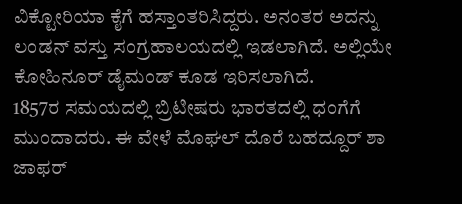ವಿಕ್ಟೋರಿಯಾ ಕೈಗೆ ಹಸ್ತಾಂತರಿಸಿದ್ದರು. ಅನಂತರ ಅದನ್ನು ಲಂಡನ್ ವಸ್ತು ಸಂಗ್ರಹಾಲಯದಲ್ಲಿ ಇಡಲಾಗಿದೆ. ಅಲ್ಲಿಯೇ ಕೋಹಿನೂರ್ ಡೈಮಂಡ್ ಕೂಡ ಇರಿಸಲಾಗಿದೆ.
1857ರ ಸಮಯದಲ್ಲಿ ಬ್ರಿಟೀಷರು ಭಾರತದಲ್ಲಿ ಧಂಗೆಗೆ ಮುಂದಾದರು. ಈ ವೇಳೆ ಮೊಘಲ್ ದೊರೆ ಬಹದ್ದೂರ್ ಶಾ ಜಾಫರ್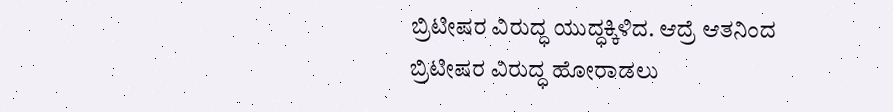ಬ್ರಿಟೀಷರ ವಿರುದ್ಧ ಯುದ್ಧಕ್ಕಿಳಿದ. ಆದ್ರೆ ಆತನಿಂದ ಬ್ರಿಟೀಷರ ವಿರುದ್ಧ ಹೋರಾಡಲು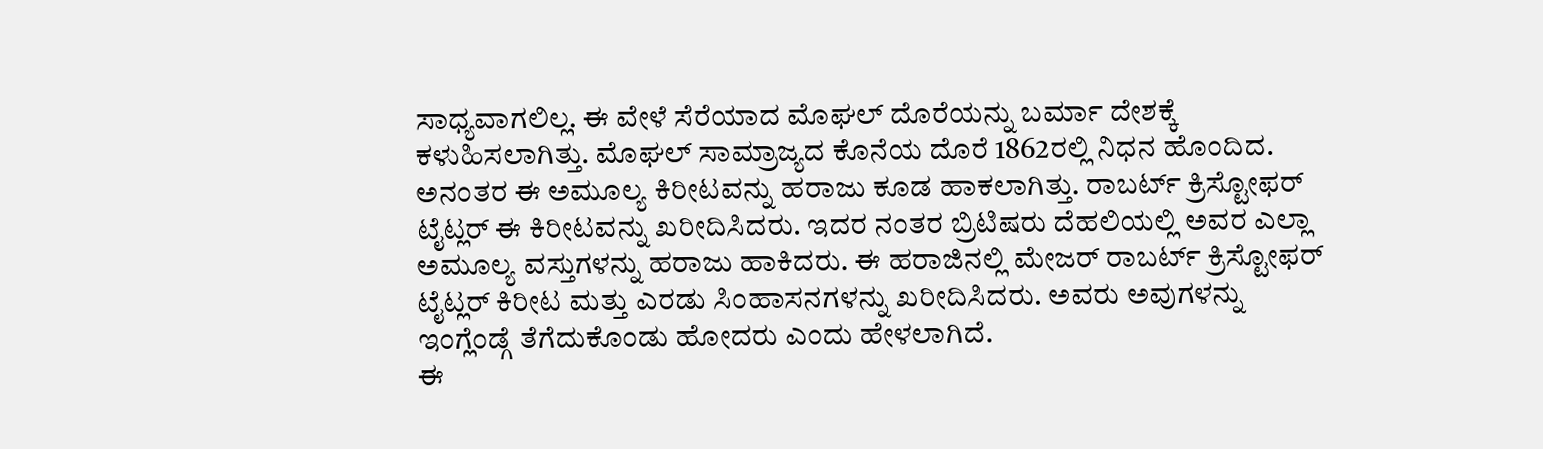ಸಾಧ್ಯವಾಗಲಿಲ್ಲ. ಈ ವೇಳೆ ಸೆರೆಯಾದ ಮೊಘಲ್ ದೊರೆಯನ್ನು ಬರ್ಮಾ ದೇಶಕ್ಕೆ ಕಳುಹಿಸಲಾಗಿತ್ತು. ಮೊಘಲ್ ಸಾಮ್ರಾಜ್ಯದ ಕೊನೆಯ ದೊರೆ 1862ರಲ್ಲಿ ನಿಧನ ಹೊಂದಿದ.
ಅನಂತರ ಈ ಅಮೂಲ್ಯ ಕಿರೀಟವನ್ನು ಹರಾಜು ಕೂಡ ಹಾಕಲಾಗಿತ್ತು. ರಾಬರ್ಟ್ ಕ್ರಿಸ್ಟೋಫರ್ ಟೈಟ್ಲರ್ ಈ ಕಿರೀಟವನ್ನು ಖರೀದಿಸಿದರು. ಇದರ ನಂತರ ಬ್ರಿಟಿಷರು ದೆಹಲಿಯಲ್ಲಿ ಅವರ ಎಲ್ಲಾ ಅಮೂಲ್ಯ ವಸ್ತುಗಳನ್ನು ಹರಾಜು ಹಾಕಿದರು. ಈ ಹರಾಜಿನಲ್ಲಿ ಮೇಜರ್ ರಾಬರ್ಟ್ ಕ್ರಿಸ್ಟೋಫರ್ ಟೈಟ್ಲರ್ ಕಿರೀಟ ಮತ್ತು ಎರಡು ಸಿಂಹಾಸನಗಳನ್ನು ಖರೀದಿಸಿದರು. ಅವರು ಅವುಗಳನ್ನು ಇಂಗ್ಲೆಂಡ್ಗೆ ತೆಗೆದುಕೊಂಡು ಹೋದರು ಎಂದು ಹೇಳಲಾಗಿದೆ.
ಈ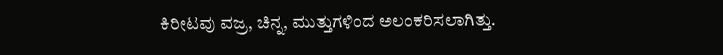ಕಿರೀಟವು ವಜ್ರ, ಚಿನ್ನ, ಮುತ್ತುಗಳಿಂದ ಅಲಂಕರಿಸಲಾಗಿತ್ತು.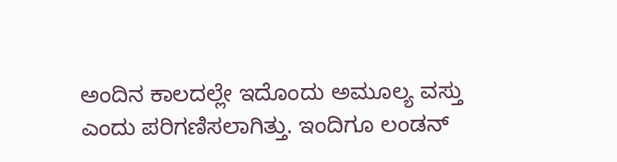ಅಂದಿನ ಕಾಲದಲ್ಲೇ ಇದೊಂದು ಅಮೂಲ್ಯ ವಸ್ತು ಎಂದು ಪರಿಗಣಿಸಲಾಗಿತ್ತು. ಇಂದಿಗೂ ಲಂಡನ್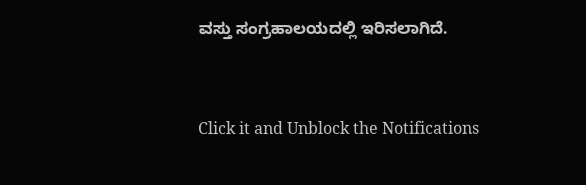ವಸ್ತು ಸಂಗ್ರಹಾಲಯದಲ್ಲಿ ಇರಿಸಲಾಗಿದೆ.



Click it and Unblock the Notifications